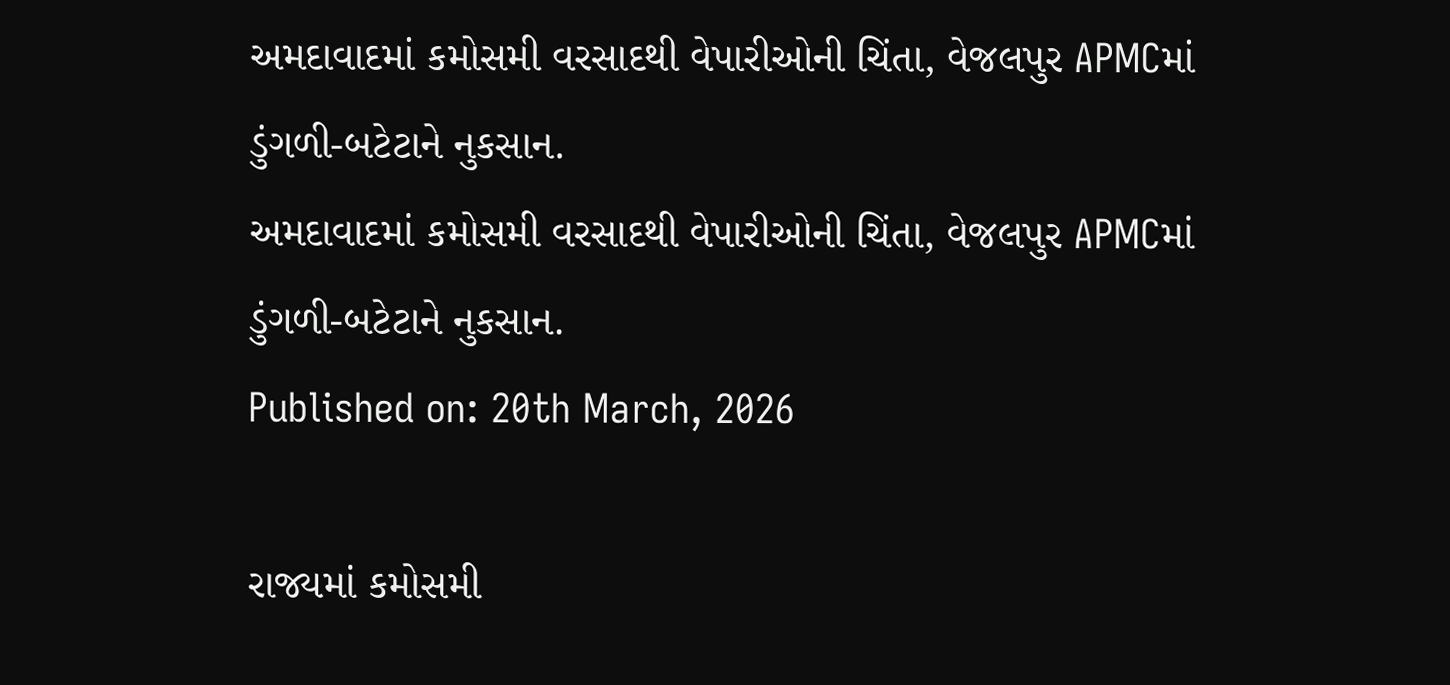અમદાવાદમાં કમોસમી વરસાદથી વેપારીઓની ચિંતા, વેજલપુર APMCમાં ડુંગળી-બટેટાને નુકસાન.
અમદાવાદમાં કમોસમી વરસાદથી વેપારીઓની ચિંતા, વેજલપુર APMCમાં ડુંગળી-બટેટાને નુકસાન.
Published on: 20th March, 2026

રાજ્યમાં કમોસમી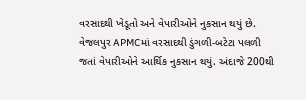વરસાદથી ખેડૂતો અને વેપારીઓને નુકસાન થયું છે. વેજલપુર APMCમાં વરસાદથી ડુંગળી-બટેટા પલળી જતાં વેપારીઓને આર્થિક નુકસાન થયું. અંદાજે 200થી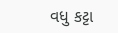વધુ કટ્ટા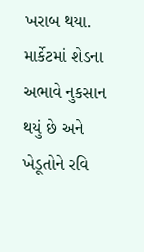ખરાબ થયા. માર્કેટમાં શેડના અભાવે નુકસાન થયું છે અને ખેડૂતોને રવિ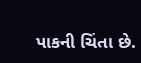પાકની ચિંતા છે.